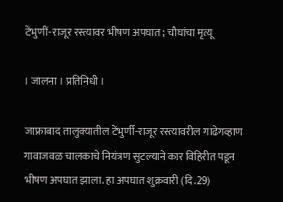टेंभुणीं-राजूर रस्त्यावर भीषण अपघात; चौघांचा मृत्यू

। जालना । प्रतिनिधी ।

जाफ्राबाद तालुक्यातील टेंभुर्णी-राजूर रस्त्यावरील गाढेगव्हाण गावाजवळ चालकाचे नियंत्रण सुटल्याने कार विहिरीत पडून भीषण अपघात झाला. हा अपघात शुक्रवारी (दि.29)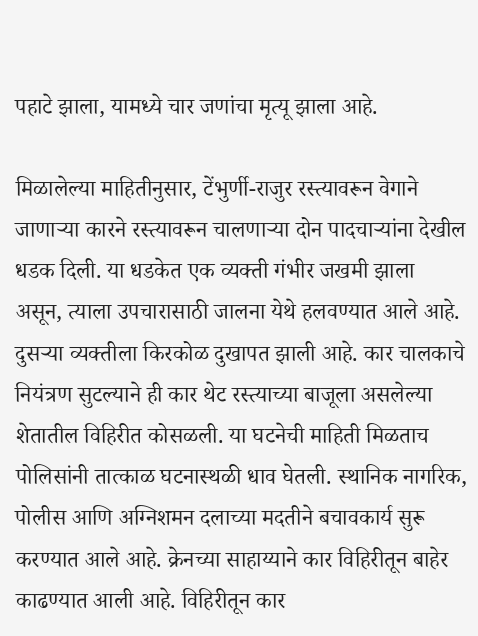पहाटे झाला, यामध्ये चार जणांचा मृत्यू झाला आहे.

मिळालेल्या माहितीनुसार, टेंभुर्णी-राजुर रस्त्यावरून वेगाने जाणाऱ्या कारने रस्त्यावरून चालणाऱ्या दोन पादचाऱ्यांना देखील धडक दिली. या धडकेत एक व्यक्ती गंभीर जखमी झाला असून, त्याला उपचारासाठी जालना येथे हलवण्यात आले आहे. दुसऱ्या व्यक्तीला किरकोळ दुखापत झाली आहे. कार चालकाचे नियंत्रण सुटल्याने ही कार थेट रस्त्याच्या बाजूला असलेल्या शेतातील विहिरीत कोसळली. या घटनेची माहिती मिळताच पोलिसांनी तात्काळ घटनास्थळी धाव घेतली. स्थानिक नागरिक, पोलीस आणि अग्निशमन दलाच्या मदतीने बचावकार्य सुरू करण्यात आले आहे. क्रेनच्या साहाय्याने कार विहिरीतून बाहेर काढण्यात आली आहे. विहिरीतून कार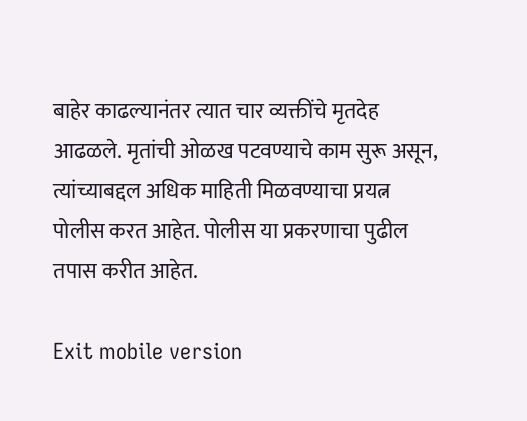बाहेर काढल्यानंतर त्यात चार व्यक्तींचे मृतदेह आढळले. मृतांची ओळख पटवण्याचे काम सुरू असून, त्यांच्याबद्दल अधिक माहिती मिळवण्याचा प्रयत्न पोलीस करत आहेत. पोलीस या प्रकरणाचा पुढील तपास करीत आहेत.

Exit mobile version